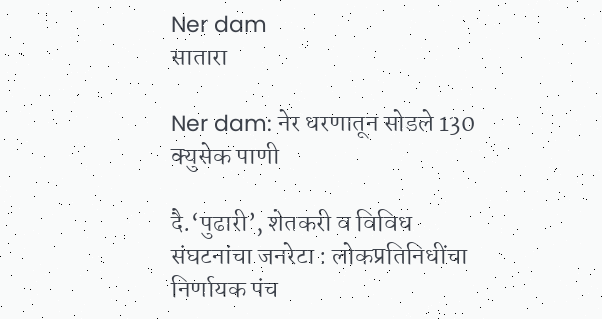Ner dam
सातारा

Ner dam: नेर धरणातून सोडले 130 क्युसेक पाणी

दै.‘पुढारी‌’, शेतकरी व विविध संघटनांचा जनरेटा : लोकप्रतिनिधींचा निर्णायक पंच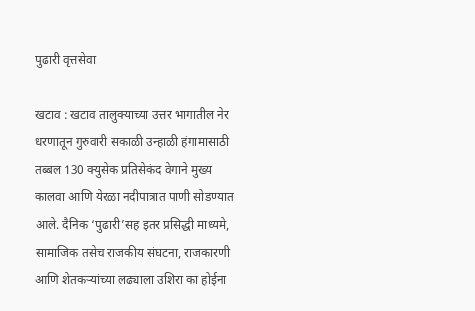पुढारी वृत्तसेवा

खटाव : खटाव तालुक्याच्या उत्तर भागातील नेर धरणातून गुरुवारी सकाळी उन्हाळी हंगामासाठी तब्बल 130 क्युसेक प्रतिसेकंद वेगाने मुख्य कालवा आणि येरळा नदीपात्रात पाणी सोडण्यात आले. दैनिक ‌‘पुढारी‌’सह इतर प्रसिद्धी माध्यमे, सामाजिक तसेच राजकीय संघटना, राजकारणी आणि शेतकऱ्यांच्या लढ्याला उशिरा का होईना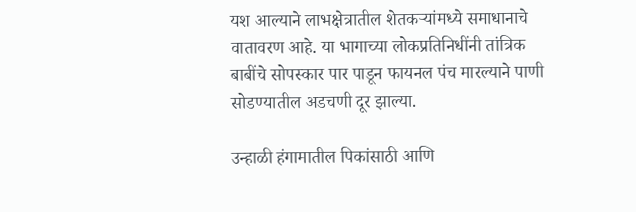यश आल्याने लाभक्षेत्रातील शेतकऱ्यांमध्ये समाधानाचे वातावरण आहे. या भागाच्या लोकप्रतिनिधींनी तांत्रिक बाबींचे सोपस्कार पार पाडून फायनल पंच मारल्याने पाणी सोडण्यातील अडचणी दूर झाल्या.

उन्हाळी हंगामातील पिकांसाठी आणि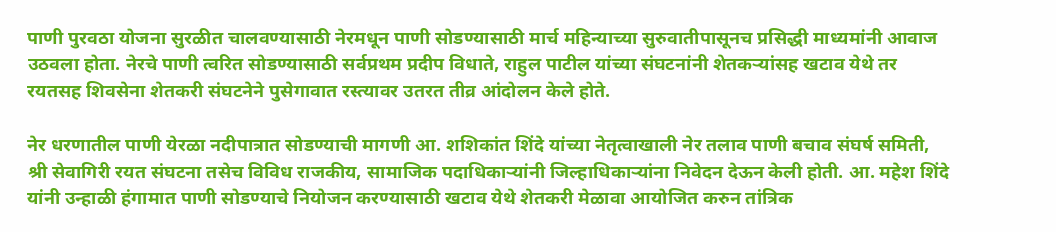पाणी पुरवठा योजना सुरळीत चालवण्यासाठी नेरमधून पाणी सोडण्यासाठी मार्च महिन्याच्या सुरुवातीपासूनच प्रसिद्धी माध्यमांनी आवाज उठवला होता. नेरचे पाणी त्वरित सोडण्यासाठी सर्वप्रथम प्रदीप विधाते, राहुल पाटील यांच्या संघटनांनी शेतकऱ्यांसह खटाव येथे तर रयतसह शिवसेना शेतकरी संघटनेने पुसेगावात रस्त्यावर उतरत तीव्र आंदोलन केले होते.

नेर धरणातील पाणी येरळा नदीपात्रात सोडण्याची मागणी आ. शशिकांत शिंदे यांच्या नेतृत्वाखाली नेर तलाव पाणी बचाव संघर्ष समिती, श्री सेवागिरी रयत संघटना तसेच विविध राजकीय, सामाजिक पदाधिकाऱ्यांनी जिल्हाधिकाऱ्यांना निवेदन देऊन केली होती. आ. महेश शिंदे यांनी उन्हाळी हंगामात पाणी सोडण्याचे नियोजन करण्यासाठी खटाव येथे शेतकरी मेळावा आयोजित करुन तांत्रिक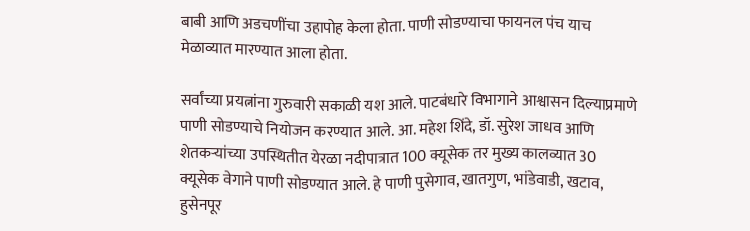बाबी आणि अडचणींचा उहापोह केला होता. पाणी सोडण्याचा फायनल पंच याच मेळाव्यात मारण्यात आला होता.

सर्वांच्या प्रयत्नांना गुरुवारी सकाळी यश आले. पाटबंधारे विभागाने आश्वासन दिल्याप्रमाणे पाणी सोडण्याचे नियोजन करण्यात आले. आ. महेश शिंदे, डॉ. सुरेश जाधव आणि शेतकऱ्यांच्या उपस्थितीत येरळा नदीपात्रात 100 क्यूसेक तर मुख्य कालव्यात 30 क्यूसेक वेगाने पाणी सोडण्यात आले. हे पाणी पुसेगाव, खातगुण, भांडेवाडी, खटाव, हुसेनपूर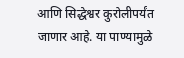आणि सिद्धेश्वर कुरोलीपर्यंत जाणार आहे. या पाण्यामुळे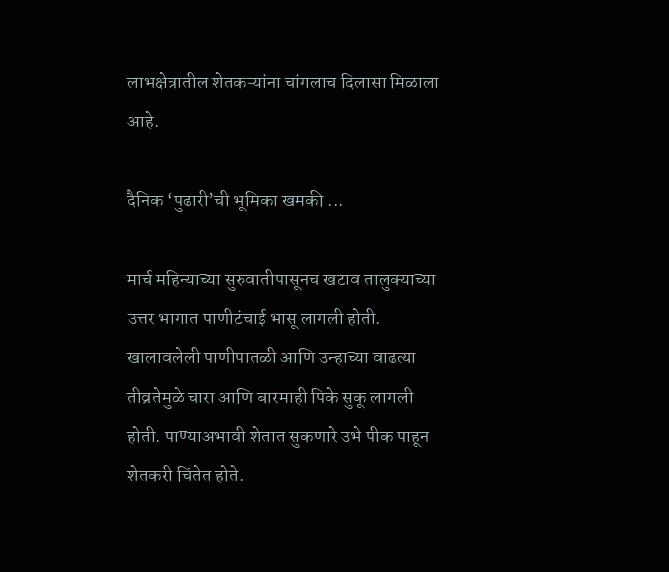लाभक्षेत्रातील शेतकऱ्यांना चांगलाच दिलासा मिळाला आहे.

दैनिक ‌‘पुढारी‌’ची भूमिका खमकी ...

मार्च महिन्याच्या सुरुवातीपासूनच खटाव तालुक्याच्या उत्तर भागात पाणीटंचाई भासू लागली होती. खालावलेली पाणीपातळी आणि उन्हाच्या वाढत्या तीव्रतेमुळे चारा आणि बारमाही पिके सुकू लागली होती. पाण्याअभावी शेतात सुकणारे उभे पीक पाहून शेतकरी चिंतेत होते.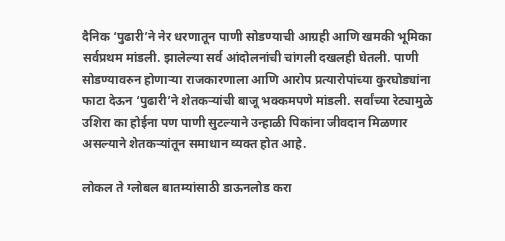दैनिक ‌‘पुढारी‌’ने नेर धरणातून पाणी सोडण्याची आग्रही आणि खमकी भूमिका सर्वप्रथम मांडली. झालेल्या सर्व आंदोलनांची चांगली दखलही घेतली. पाणी सोडण्यावरुन होणाऱ्या राजकारणाला आणि आरोप प्रत्यारोपांच्या कुरघोड्यांना फाटा देऊन ‌‘पुढारी‌’ने शेतकऱ्यांची बाजू भक्कमपणे मांडली. सर्वांच्या रेट्यामुळे उशिरा का होईना पण पाणी सुटल्याने उन्हाळी पिकांना जीवदान मिळणार असल्याने शेतकऱ्यांतून समाधान व्यक्त होत आहे.

लोकल ते ग्लोबल बातम्यांसाठी डाऊनलोड करा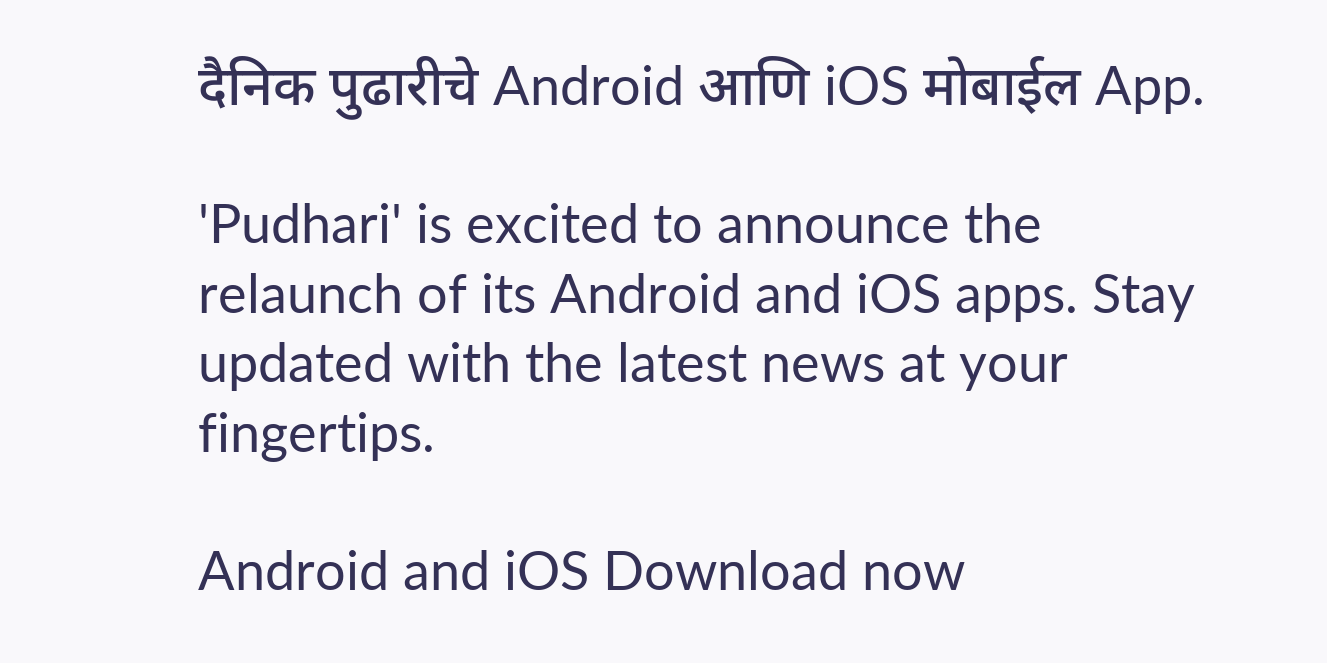दैनिक पुढारीचे Android आणि iOS मोबाईल App.

'Pudhari' is excited to announce the relaunch of its Android and iOS apps. Stay updated with the latest news at your fingertips.

Android and iOS Download now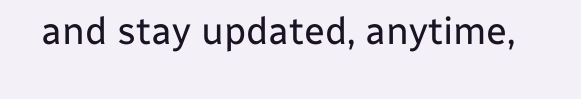and stay updated, anytime,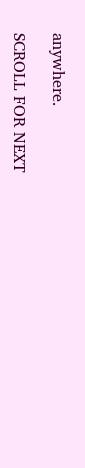anywhere.

SCROLL FOR NEXT